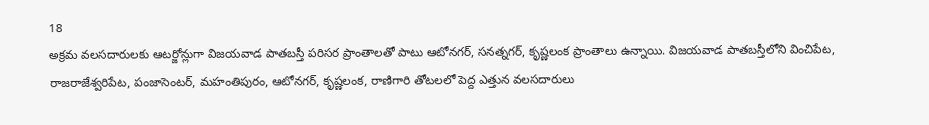18
అక్రమ వలసదారులకు ఆటర్జోన్లుగా విజయవాడ పాతబస్తీ పరిసర ప్రాంతాలతో పాటు ఆటోనగర్, సనత్నగర్, కృష్ణలంక ప్రాంతాలు ఉన్నాయి. విజయవాడ పాతబస్తీలోని వించిపేట, రాజరాజేశ్వరిపేట, పంజాసెంటర్, మహంతిపురం, ఆటోనగర్, కృష్ణలంక, రాణిగారి తోటలలో పెద్ద ఎత్తున వలసదారులు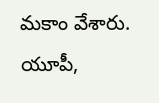మకాం వేశారు. యూపీ,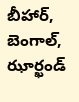బీహార్, బెంగాల్, ఝార్ఖండ్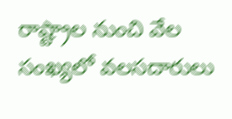రాష్ట్రాల నుంచి వేల సంఖ్యలో వలసదారులు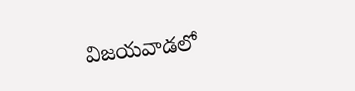విజయవాడలో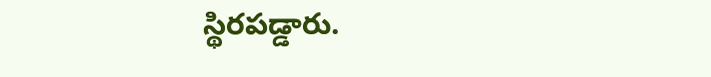స్థిరపడ్డారు.